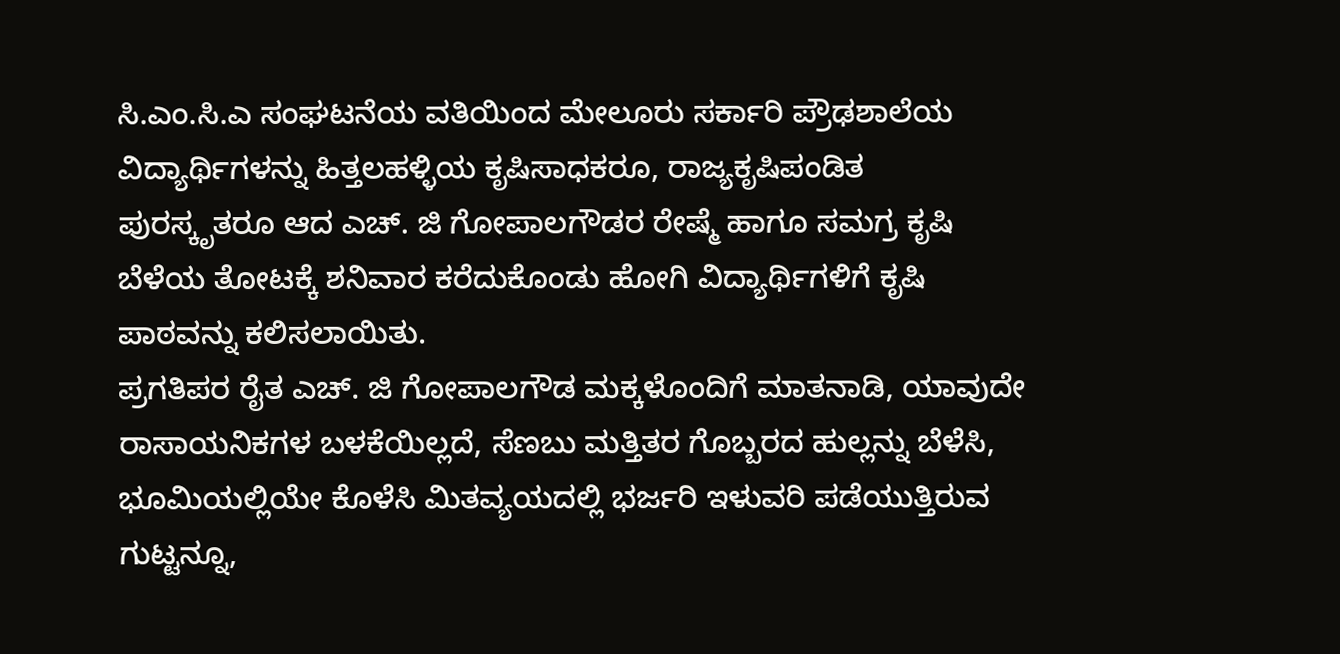ಸಿ.ಎಂ.ಸಿ.ಎ ಸಂಘಟನೆಯ ವತಿಯಿಂದ ಮೇಲೂರು ಸರ್ಕಾರಿ ಪ್ರೌಢಶಾಲೆಯ ವಿದ್ಯಾರ್ಥಿಗಳನ್ನು ಹಿತ್ತಲಹಳ್ಳಿಯ ಕೃಷಿಸಾಧಕರೂ, ರಾಜ್ಯಕೃಷಿಪಂಡಿತ ಪುರಸ್ಕೃತರೂ ಆದ ಎಚ್. ಜಿ ಗೋಪಾಲಗೌಡರ ರೇಷ್ಮೆ ಹಾಗೂ ಸಮಗ್ರ ಕೃಷಿ ಬೆಳೆಯ ತೋಟಕ್ಕೆ ಶನಿವಾರ ಕರೆದುಕೊಂಡು ಹೋಗಿ ವಿದ್ಯಾರ್ಥಿಗಳಿಗೆ ಕೃಷಿ ಪಾಠವನ್ನು ಕಲಿಸಲಾಯಿತು.
ಪ್ರಗತಿಪರ ರೈತ ಎಚ್. ಜಿ ಗೋಪಾಲಗೌಡ ಮಕ್ಕಳೊಂದಿಗೆ ಮಾತನಾಡಿ, ಯಾವುದೇ ರಾಸಾಯನಿಕಗಳ ಬಳಕೆಯಿಲ್ಲದೆ, ಸೆಣಬು ಮತ್ತಿತರ ಗೊಬ್ಬರದ ಹುಲ್ಲನ್ನು ಬೆಳೆಸಿ, ಭೂಮಿಯಲ್ಲಿಯೇ ಕೊಳೆಸಿ ಮಿತವ್ಯಯದಲ್ಲಿ ಭರ್ಜರಿ ಇಳುವರಿ ಪಡೆಯುತ್ತಿರುವ ಗುಟ್ಟನ್ನೂ,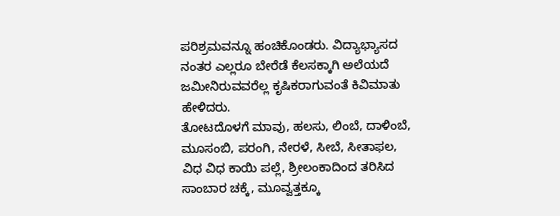ಪರಿಶ್ರಮವನ್ನೂ ಹಂಚಿಕೊಂಡರು. ವಿದ್ಯಾಭ್ಯಾಸದ ನಂತರ ಎಲ್ಲರೂ ಬೇರೆಡೆ ಕೆಲಸಕ್ಕಾಗಿ ಅಲೆಯದೆ ಜಮೀನಿರುವವರೆಲ್ಲ ಕೃಷಿಕರಾಗುವಂತೆ ಕಿವಿಮಾತು ಹೇಳಿದರು.
ತೋಟದೊಳಗೆ ಮಾವು, ಹಲಸು, ಲಿಂಬೆ, ದಾಳಿಂಬೆ, ಮೂಸಂಬಿ, ಪರಂಗಿ, ನೇರಳೆ, ಸೀಬೆ, ಸೀತಾಫಲ, ವಿಧ ವಿಧ ಕಾಯಿ ಪಲ್ಲೆ, ಶ್ರೀಲಂಕಾದಿಂದ ತರಿಸಿದ ಸಾಂಬಾರ ಚಕ್ಕೆ, ಮೂವ್ವತ್ತಕ್ಕೂ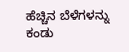ಹೆಚ್ಚಿನ ಬೆಳೆಗಳನ್ನು ಕಂಡು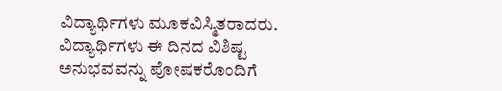ವಿದ್ಯಾರ್ಥಿಗಳು ಮೂಕವಿಸ್ಮಿತರಾದರು.
ವಿದ್ಯಾರ್ಥಿಗಳು ಈ ದಿನದ ವಿಶಿಷ್ಟ ಅನುಭವವನ್ನು ಪೋಷಕರೊಂದಿಗೆ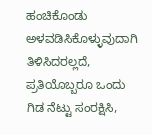ಹಂಚಿಕೊಂಡು ಅಳವಡಿಸಿಕೊಳ್ಳುವುದಾಗಿ ತಿಳಿಸಿದರಲ್ಲದೆ, ಪ್ರತಿಯೊಬ್ಬರೂ ಒಂದು ಗಿಡ ನೆಟ್ಟು ಸಂರಕ್ಷಿಸಿ,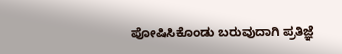ಪೋಷಿಸಿಕೊಂಡು ಬರುವುದಾಗಿ ಪ್ರತಿಜ್ಞೆ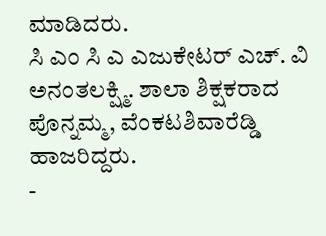ಮಾಡಿದರು.
ಸಿ ಎಂ ಸಿ ಎ ಎಜುಕೇಟರ್ ಎಚ್. ವಿ ಅನಂತಲಕ್ಷ್ಮಿ. ಶಾಲಾ ಶಿಕ್ಷಕರಾದ ಪೊನ್ನಮ್ಮ, ವೆಂಕಟಶಿವಾರೆಡ್ಡಿ ಹಾಜರಿದ್ದರು.
-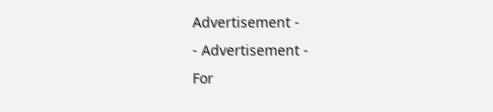Advertisement -
- Advertisement -
For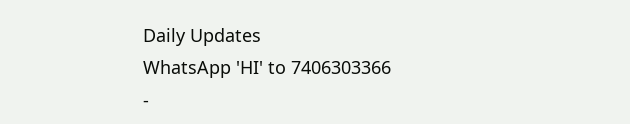Daily Updates
WhatsApp 'HI' to 7406303366
-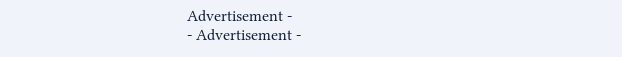Advertisement -
- Advertisement -